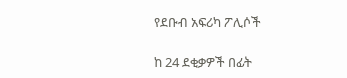የደቡብ አፍሪካ ፖሊሶች

ከ 24 ደቂቃዎች በፊት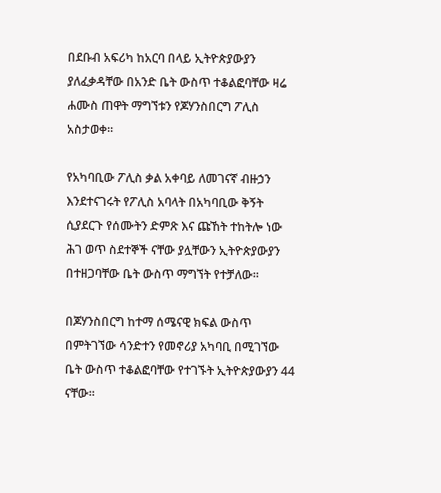በደቡብ አፍሪካ ከአርባ በላይ ኢትዮጵያውያን ያለፈቃዳቸው በአንድ ቤት ውስጥ ተቆልፎባቸው ዛሬ ሐሙስ ጠዋት ማግኘቱን የጆሃንስበርግ ፖሊስ አስታወቀ።

የአካባቢው ፖሊስ ቃል አቀባይ ለመገናኛ ብዙኃን እንደተናገሩት የፖሊስ አባላት በአካባቢው ቅኝት ሲያደርጉ የሰሙትን ድምጽ እና ጩኸት ተከትሎ ነው ሕገ ወጥ ስደተኞች ናቸው ያሏቸውን ኢትዮጵያውያን በተዘጋባቸው ቤት ውስጥ ማግኘት የተቻለው።

በጆሃንስበርግ ከተማ ሰሜናዊ ክፍል ውስጥ በምትገኘው ሳንድተን የመኖሪያ አካባቢ በሚገኘው ቤት ውስጥ ተቆልፎባቸው የተገኙት ኢትዮጵያውያን 44 ናቸው።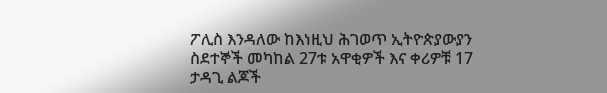ፖሊስ እንዳለው ከእነዚህ ሕገወጥ ኢትዮጵያውያን ስደተኞች መካከል 27ቱ አዋቂዎች እና ቀሪዎቹ 17 ታዳጊ ልጆች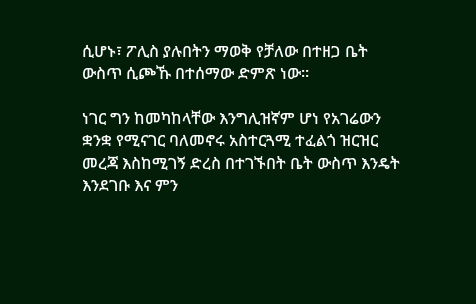ሲሆኑ፣ ፖሊስ ያሉበትን ማወቅ የቻለው በተዘጋ ቤት ውስጥ ሲጮኹ በተሰማው ድምጽ ነው።

ነገር ግን ከመካከላቸው እንግሊዝኛም ሆነ የአገሬውን ቋንቋ የሚናገር ባለመኖሩ አስተርጓሚ ተፈልጎ ዝርዝር መረጃ እስከሚገኝ ድረስ በተገኙበት ቤት ውስጥ እንዴት እንደገቡ እና ምን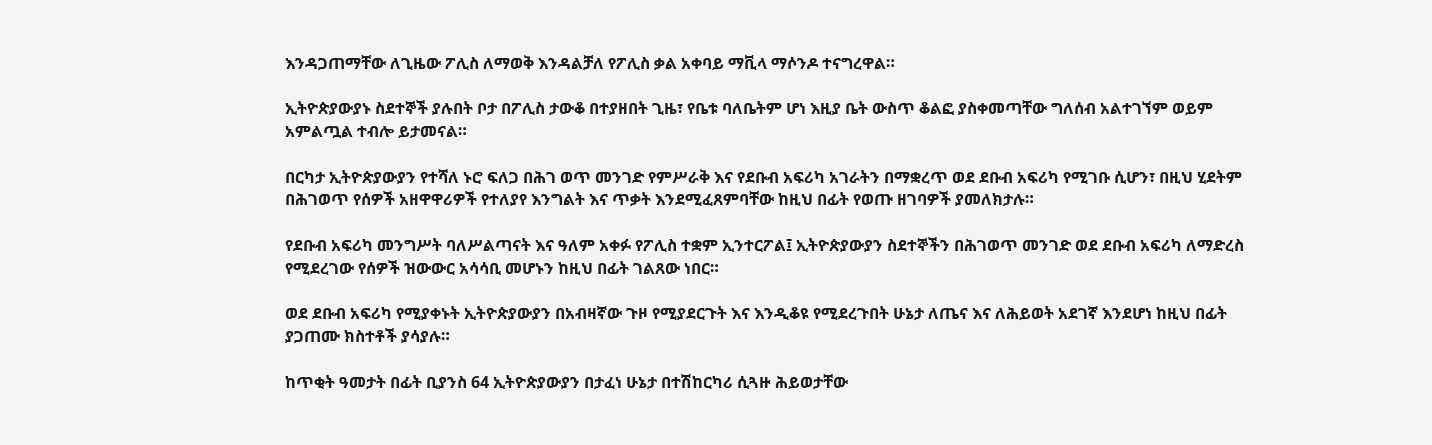እንዳጋጠማቸው ለጊዜው ፖሊስ ለማወቅ እንዳልቻለ የፖሊስ ቃል አቀባይ ማቪላ ማሶንዶ ተናግረዋል።

ኢትዮጵያውያኑ ስደተኞች ያሉበት ቦታ በፖሊስ ታውቆ በተያዘበት ጊዜ፣ የቤቱ ባለቤትም ሆነ እዚያ ቤት ውስጥ ቆልፎ ያስቀመጣቸው ግለሰብ አልተገኘም ወይም አምልጧል ተብሎ ይታመናል።

በርካታ ኢትዮጵያውያን የተሻለ ኑሮ ፍለጋ በሕገ ወጥ መንገድ የምሥራቅ እና የደቡብ አፍሪካ አገራትን በማቋረጥ ወደ ደቡብ አፍሪካ የሚገቡ ሲሆን፣ በዚህ ሂደትም በሕገወጥ የሰዎች አዘዋዋሪዎች የተለያየ እንግልት እና ጥቃት እንደሚፈጸምባቸው ከዚህ በፊት የወጡ ዘገባዎች ያመለክታሉ።

የደቡብ አፍሪካ መንግሥት ባለሥልጣናት እና ዓለም አቀፉ የፖሊስ ተቋም ኢንተርፖል፤ ኢትዮጵያውያን ስደተኞችን በሕገወጥ መንገድ ወደ ደቡብ አፍሪካ ለማድረስ የሚደረገው የሰዎች ዝውውር አሳሳቢ መሆኑን ከዚህ በፊት ገልጸው ነበር።

ወደ ደቡብ አፍሪካ የሚያቀኑት ኢትዮጵያውያን በአብዛኛው ጉዞ የሚያደርጉት እና እንዲቆዩ የሚደረጉበት ሁኔታ ለጤና እና ለሕይወት አደገኛ እንደሆነ ከዚህ በፊት ያጋጠሙ ክስተቶች ያሳያሉ።

ከጥቂት ዓመታት በፊት ቢያንስ 64 ኢትዮጵያውያን በታፈነ ሁኔታ በተሽከርካሪ ሲጓዙ ሕይወታቸው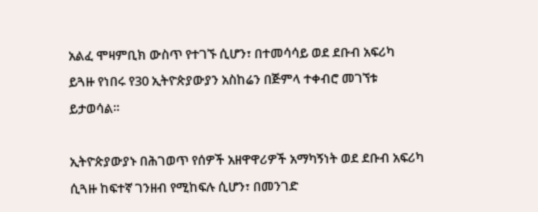አልፈ ሞዛምቢክ ውስጥ የተገኙ ሲሆን፣ በተመሳሳይ ወደ ደቡብ አፍሪካ ይጓዙ የነበሩ የ30 ኢትዮጵያውያን አስከሬን በጅምላ ተቀብሮ መገኘቱ ይታወሳል።

ኢትዮጵያውያኑ በሕገወጥ የሰዎች አዘዋዋሪዎች አማካኝነት ወደ ደቡብ አፍሪካ ሲጓዙ ከፍተኛ ገንዘብ የሚከፍሉ ሲሆን፣ በመንገድ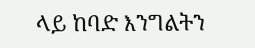ላይ ከባድ እንግልትን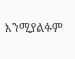እንሚያልፉም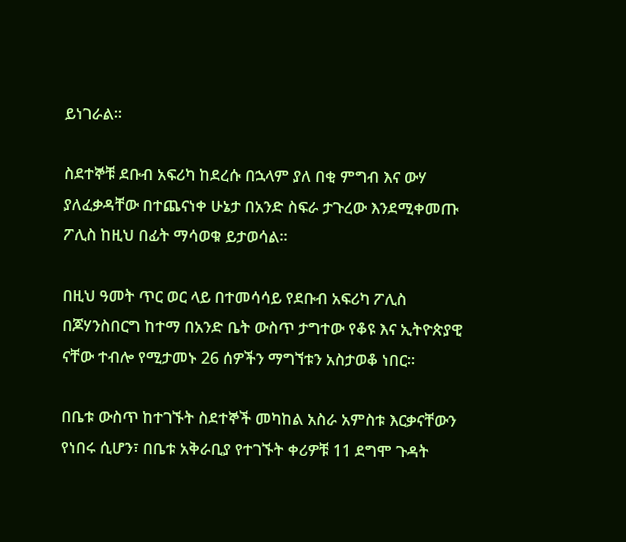ይነገራል።

ስደተኞቹ ደቡብ አፍሪካ ከደረሱ በኋላም ያለ በቂ ምግብ እና ውሃ ያለፈቃዳቸው በተጨናነቀ ሁኔታ በአንድ ስፍራ ታጉረው እንደሚቀመጡ ፖሊስ ከዚህ በፊት ማሳወቁ ይታወሳል።

በዚህ ዓመት ጥር ወር ላይ በተመሳሳይ የደቡብ አፍሪካ ፖሊስ በጆሃንስበርግ ከተማ በአንድ ቤት ውስጥ ታግተው የቆዩ እና ኢትዮጵያዊ ናቸው ተብሎ የሚታመኑ 26 ሰዎችን ማግኘቱን አስታወቆ ነበር።

በቤቱ ውስጥ ከተገኙት ስደተኞች መካከል አስራ አምስቱ እርቃናቸውን የነበሩ ሲሆን፣ በቤቱ አቅራቢያ የተገኙት ቀሪዎቹ 11 ደግሞ ጉዳት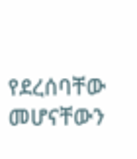የደረሰባቸው መሆናቸውን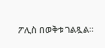ፖሊስ በወቅቱ ገልጿል።